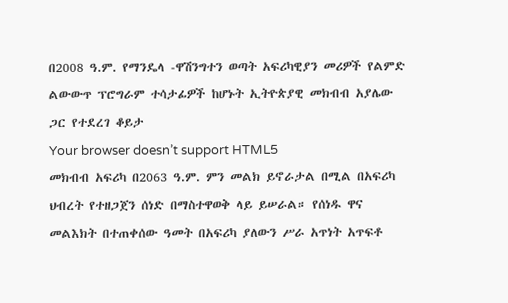በ2008 ዓ.ም. የማንዴላ -ዋሽንግተን ወጣት አፍሪካዊያን መሪዎች የልምድ ልውውጥ ፕሮግራም ተሳታፊዎች ከሆኑት ኢትዮጵያዊ መክብብ አያሌው ጋር የተደረገ ቆይታ
Your browser doesn’t support HTML5
መክብብ አፍሪካ በ2063 ዓ.ም. ምን መልክ ይኖራታል በሚል በአፍሪካ ህብረት የተዘጋጀን ሰነድ በማስተዋወቅ ላይ ይሠራል። የሰነዱ ዋና መልእክት በተጠቀሰው ዓመት በአፍሪካ ያለውን ሥራ አጥነት አጥፍቶ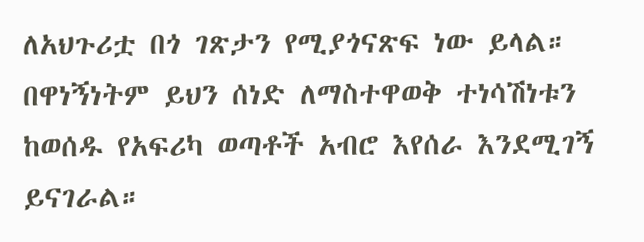ለአህጉሪቷ በጎ ገጽታን የሚያጎናጽፍ ነው ይላል። በዋነኝነትም ይህን ሰነድ ለማስተዋወቅ ተነሳሽነቱን ከወሰዱ የአፍሪካ ወጣቶች አብሮ እየሰራ እንደሚገኝ ይናገራል።